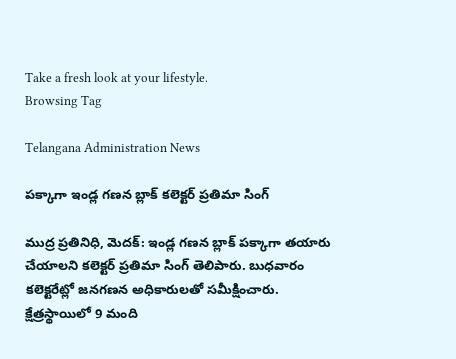Take a fresh look at your lifestyle.
Browsing Tag

Telangana Administration News

పక్కాగా ఇండ్ల గణన బ్లాక్ కలెక్టర్ ప్రతిమా సింగ్

ముద్ర ప్రతినిధి, మెదక్: ఇండ్ల గణన బ్లాక్ పక్కాగా తయారు చేయాలని కలెక్టర్ ప్రతిమా సింగ్ తెలిపారు. బుధవారం కలెక్టరేట్లో జనగణన అధికారులతో సమీక్షించారు. క్షేత్రస్థాయిలో 9 మంది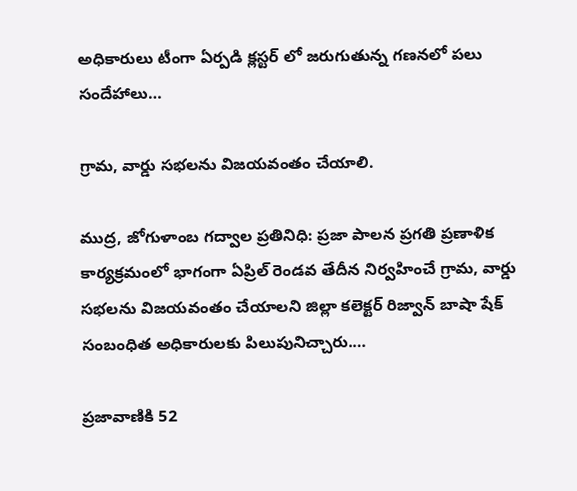అధికారులు టీంగా ఏర్పడి క్లస్టర్ లో జరుగుతున్న గణనలో పలు సందేహాలు…

గ్రామ, వార్డు సభలను విజయవంతం చేయాలి.

ముద్ర, జోగుళాంబ గద్వాల ప్రతినిధి: ప్రజా పాలన ప్రగతి ప్రణాళిక కార్యక్రమంలో భాగంగా ఏప్రిల్ రెండవ తేదీన నిర్వహించే గ్రామ, వార్డు సభలను విజయవంతం చేయాలని జిల్లా కలెక్టర్ రిజ్వాన్ బాషా షేక్ సంబంధిత అధికారులకు పిలుపునిచ్చారు.…

ప్రజావాణికి 52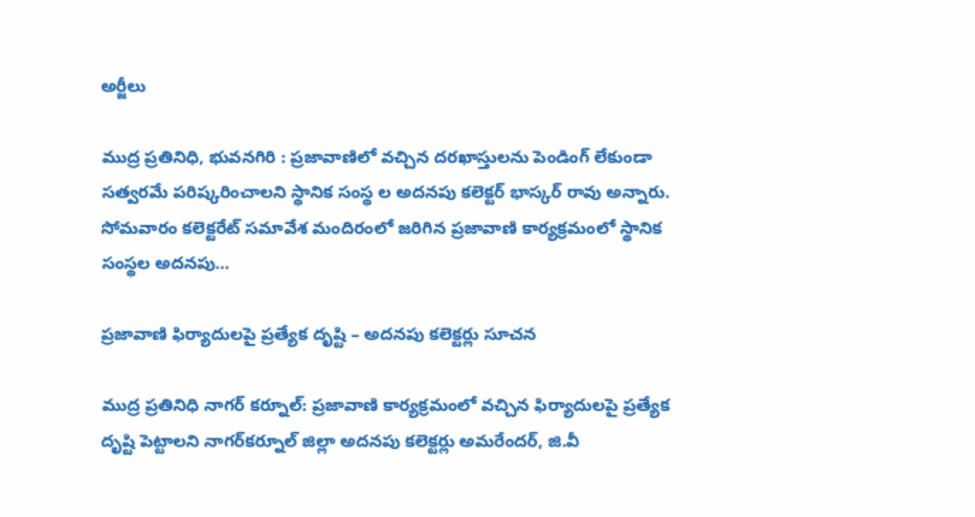అర్జీలు

ముద్ర ప్రతినిధి, భువనగిరి : ప్రజావాణిలో వచ్చిన దరఖాస్తులను పెండింగ్ లేకుండా సత్వరమే పరిష్కరించాలని స్థానిక సంస్థ ల అదనపు కలెక్టర్ భాస్కర్ రావు అన్నారు. సోమవారం కలెక్టరేట్ సమావేశ మందిరంలో జరిగిన ప్రజావాణి కార్యక్రమంలో స్థానిక సంస్థల అదనపు…

ప్రజావాణి ఫిర్యాదులపై ప్రత్యేక దృష్టి – అదనపు కలెక్టర్లు సూచన

ముద్ర ప్రతినిధి నాగర్ కర్నూల్: ప్రజావాణి కార్యక్రమంలో వచ్చిన ఫిర్యాదులపై ప్రత్యేక దృష్టి పెట్టాలని నాగర్‌కర్నూల్ జిల్లా అదనపు కలెక్టర్లు అమరేందర్, జి.వీ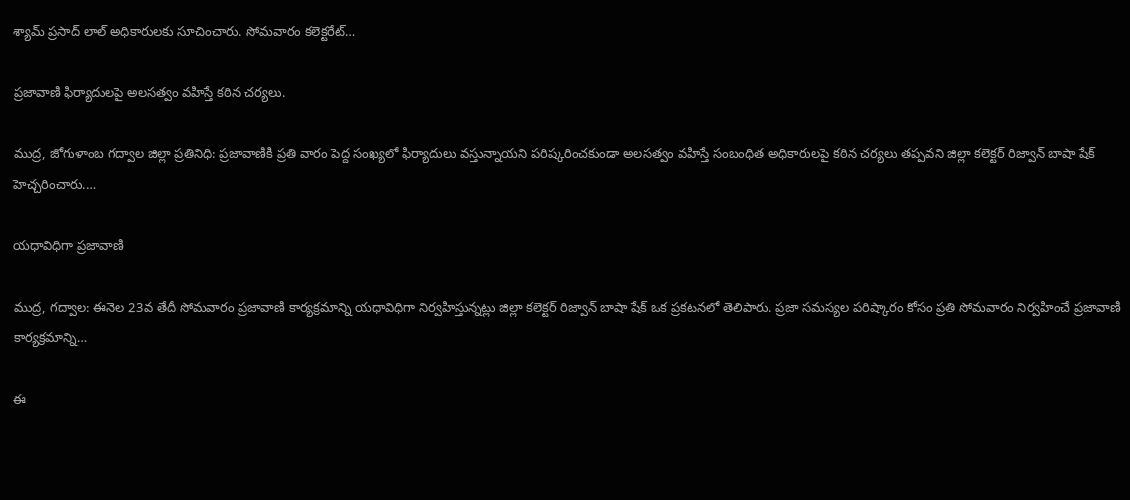శ్యామ్ ప్రసాద్ లాల్ అధికారులకు సూచించారు. సోమవారం కలెక్టరేట్…

ప్రజావాణి ఫిర్యాదులపై అలసత్వం వహిస్తే కఠిన చర్యలు.

ముద్ర, జోగుళాంబ గద్వాల జిల్లా ప్రతినిధి: ప్రజావాణికి ప్రతి వారం పెద్ద సంఖ్యలో ఫిర్యాదులు వస్తున్నాయని పరిష్కరించకుండా అలసత్వం వహిస్తే సంబంధిత అధికారులపై కఠిన చర్యలు తప్పవని జిల్లా కలెక్టర్ రిజ్వాన్ బాషా షేక్ హెచ్చరించారు.…

యధావిధిగా ప్రజావాణి

ముద్ర, గద్వాల: ఈనెల 23వ తేదీ సోమవారం ప్రజావాణి కార్యక్రమాన్ని యధావిధిగా నిర్వహిస్తున్నట్లు జిల్లా కలెక్టర్ రిజ్వాన్ బాషా షేక్ ఒక ప్రకటనలో తెలిపారు. ప్రజా సమస్యల పరిష్కారం కోసం ప్రతి సోమవారం నిర్వహించే ప్రజావాణి కార్యక్రమాన్ని…

ఈ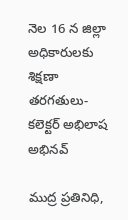నెల 16 న జిల్లా అధికారులకు శిక్షణా తరగతులు- కలెక్టర్ అభిలాష అభినవ్

ముద్ర ప్రతినిధి,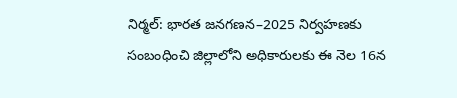నిర్మల్: భారత జనగణన–2025 నిర్వహణకు సంబంధించి జిల్లాలోని అధికారులకు ఈ నెల 16న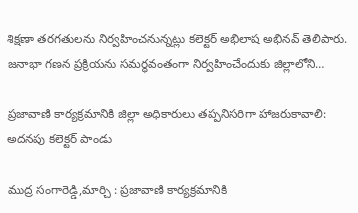శిక్షణా తరగతులను నిర్వహించనున్నట్లు కలెక్టర్ అభిలాష అభినవ్ తెలిపారు. జనాభా గణన ప్రక్రియను సమర్థవంతంగా నిర్వహించేందుకు జిల్లాలోని…

ప్రజావాణి కార్యక్రమానికి జిల్లా అధికారులు తప్పనిసరిగా హాజరుకావాలి: అదనపు కలెక్టర్ పాండు

ముద్ర సంగారెడ్డి,మార్చి : ప్రజావాణి కార్యక్రమానికి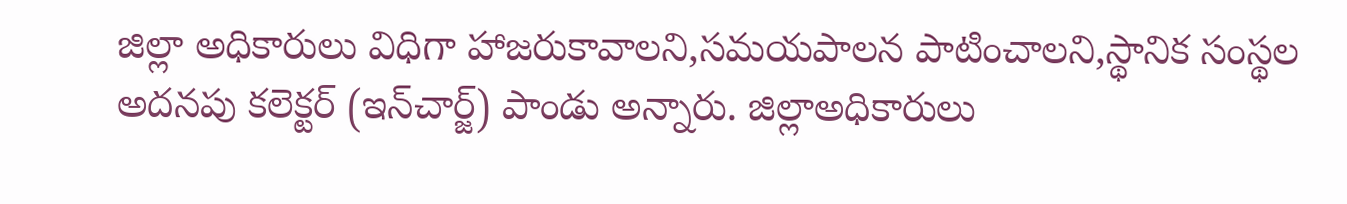జిల్లా అధికారులు విధిగా హాజరుకావాలని,సమయపాలన పాటించాలని,స్థానిక సంస్థల అదనపు కలెక్టర్ (ఇన్‌చార్జ్) పాండు అన్నారు. జిల్లాఅధికారులు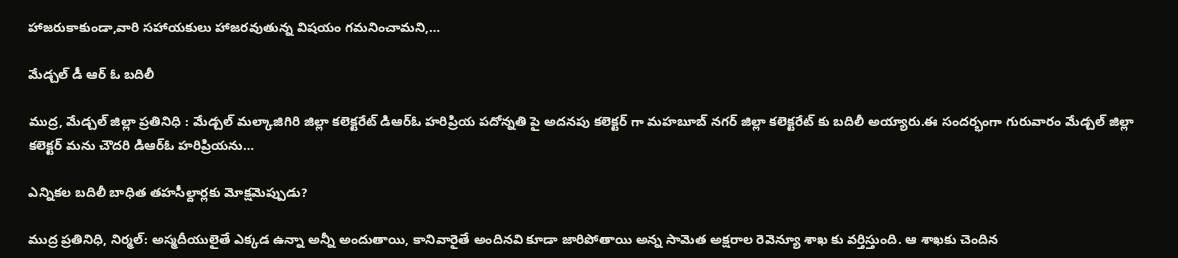హాజరుకాకుండా,వారి సహాయకులు హాజరవుతున్న విషయం గమనించామని,…

మేడ్చల్ డీ ఆర్ ఓ బదిలీ

ముద్ర, మేడ్చల్ జిల్లా ప్రతినిధి : మేడ్చల్ మల్కాజిగిరి జిల్లా కలెక్టరేట్ డిఆర్ఓ హరిప్రియ పదోన్నతి పై అదనపు కలెక్టర్ గా మహబూబ్ నగర్ జిల్లా కలెక్టరేట్ కు బదిలీ అయ్యారు.ఈ సందర్భంగా గురువారం మేడ్చల్ జిల్లా కలెక్టర్ మను చౌదరి డిఆర్ఓ హరిప్రియను…

ఎన్నికల బదిలీ బాధిత తహసీల్దార్లకు మోక్షమెప్పుడు?

ముద్ర ప్రతినిధి, నిర్మల్: అస్మదీయులైతే ఎక్కడ ఉన్నా అన్నీ అందుతాయి, కానివారైతే అందినవి కూడా జారిపోతాయి అన్న సామెత అక్షరాల రెవెన్యూ శాఖ కు వర్తిస్తుంది. ఆ శాఖకు చెందిన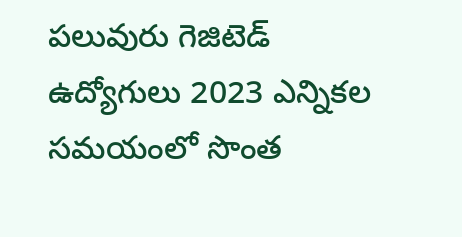పలువురు గెజిటెడ్ ఉద్యోగులు 2023 ఎన్నికల సమయంలో సొంత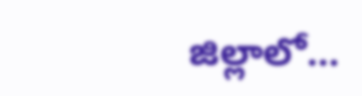జిల్లాలో…